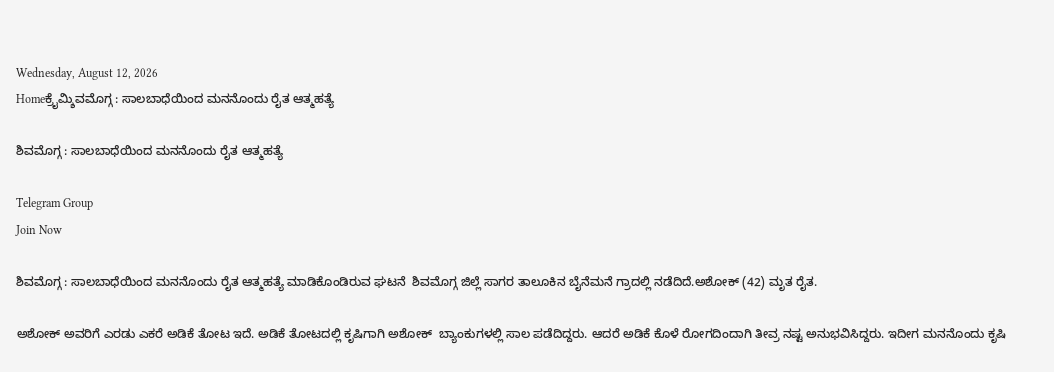Wednesday, August 12, 2026
Homeಕ್ರೈಮ್ಶಿವಮೊಗ್ಗ : ಸಾಲಬಾಧೆಯಿಂದ ಮನನೊಂದು ರೈತ ಆತ್ಮಹತ್ಯೆ

ಶಿವಮೊಗ್ಗ : ಸಾಲಬಾಧೆಯಿಂದ ಮನನೊಂದು ರೈತ ಆತ್ಮಹತ್ಯೆ

Telegram Group
Join Now

ಶಿವಮೊಗ್ಗ : ಸಾಲಬಾಧೆಯಿಂದ ಮನನೊಂದು ರೈತ ಆತ್ಮಹತ್ಯೆ ಮಾಡಿಕೊಂಡಿರುವ ಘಟನೆ  ಶಿವಮೊಗ್ಗ ಜಿಲ್ಲೆ ಸಾಗರ ತಾಲೂಕಿನ ಬೈನೆಮನೆ ಗ್ರಾದಲ್ಲಿ ನಡೆದಿದೆ.ಅಶೋಕ್‌ (42) ಮೃತ ರೈತ.

ಅಶೋಕ್‌ ಅವರಿಗೆ ಎರಡು ಎಕರೆ ಅಡಿಕೆ ತೋಟ ಇದೆ. ಅಡಿಕೆ ತೋಟದಲ್ಲಿ ಕೃಷಿಗಾಗಿ ಅಶೋಕ್  ಬ್ಯಾಂಕುಗಳಲ್ಲಿ ಸಾಲ ಪಡೆದಿದ್ದರು. ಆದರೆ ಅಡಿಕೆ ಕೊಳೆ ರೋಗದಿಂದಾಗಿ ತೀವ್ರ ನಷ್ಟ ಅನುಭವಿಸಿದ್ದರು. ಇದೀಗ ಮನನೊಂದು ಕೃಷಿ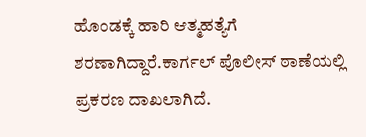ಹೊಂಡಕ್ಕೆ ಹಾರಿ ಆತ್ಮಹತ್ಯೆಗೆ ಶರಣಾಗಿದ್ದಾರೆ.ಕಾರ್ಗಲ್ ಪೊಲೀಸ್ ಠಾಣೆಯಲ್ಲಿ ಪ್ರಕರಣ ದಾಖಲಾಗಿದೆ.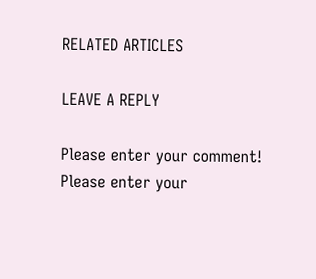RELATED ARTICLES

LEAVE A REPLY

Please enter your comment!
Please enter your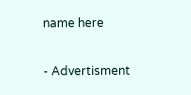name here

- Advertisment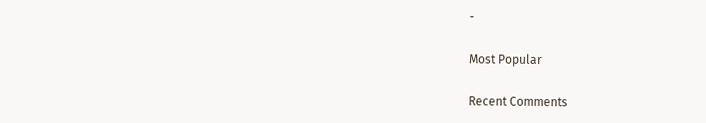-

Most Popular

Recent Comments